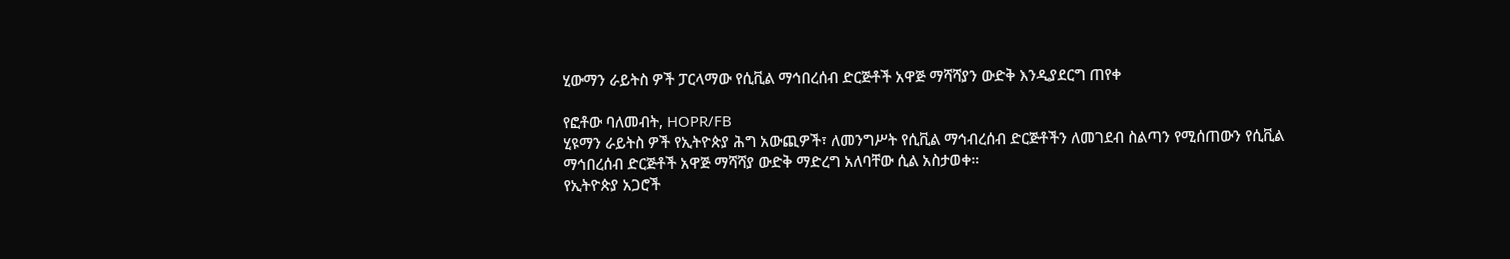ሂውማን ራይትስ ዎች ፓርላማው የሲቪል ማኅበረሰብ ድርጅቶች አዋጅ ማሻሻያን ውድቅ እንዲያደርግ ጠየቀ

የፎቶው ባለመብት, HOPR/FB
ሂዩማን ራይትስ ዎች የኢትዮጵያ ሕግ አውጪዎች፣ ለመንግሥት የሲቪል ማኅብረሰብ ድርጅቶችን ለመገደብ ስልጣን የሚሰጠውን የሲቪል ማኅበረሰብ ድርጅቶች አዋጅ ማሻሻያ ውድቅ ማድረግ አለባቸው ሲል አስታወቀ።
የኢትዮጵያ አጋሮች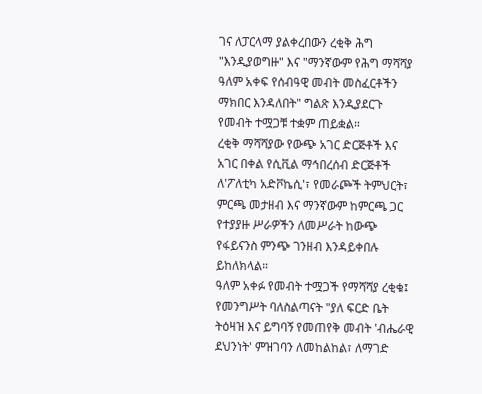ገና ለፓርላማ ያልቀረበውን ረቂቅ ሕግ "እንዲያወግዙ" እና "ማንኛውም የሕግ ማሻሻያ ዓለም አቀፍ የሰብዓዊ መብት መስፈርቶችን ማክበር እንዳለበት" ግልጽ እንዲያደርጉ የመብት ተሟጋቹ ተቋም ጠይቋል።
ረቂቅ ማሻሻያው የውጭ አገር ድርጅቶች እና አገር በቀል የሲቪል ማኅበረሰብ ድርጅቶች ለ'ፖለቲካ አድቮኬሲ'፣ የመራጮች ትምህርት፣ ምርጫ መታዘብ እና ማንኛውም ከምርጫ ጋር የተያያዙ ሥራዎችን ለመሥራት ከውጭ የፋይናንስ ምንጭ ገንዘብ እንዳይቀበሉ ይከለክላል።
ዓለም አቀፉ የመብት ተሟጋች የማሻሻያ ረቂቁ፤ የመንግሥት ባለስልጣናት "ያለ ፍርድ ቤት ትዕዛዝ እና ይግባኝ የመጠየቅ መብት 'ብሔራዊ ደህንነት' ምዝገባን ለመከልከል፣ ለማገድ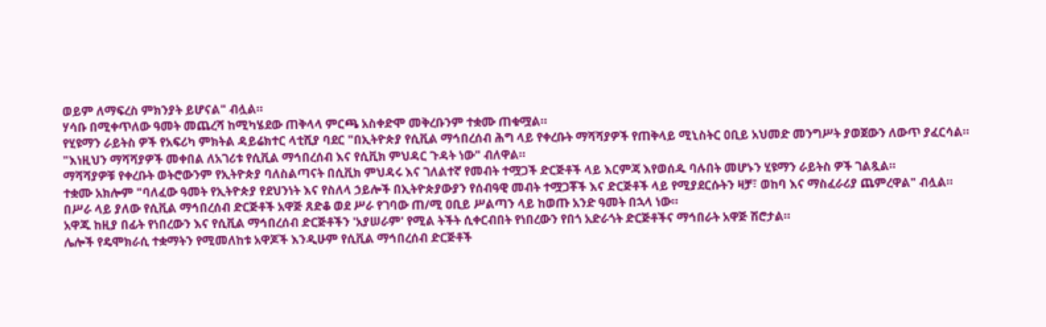ወይም ለማፍረስ ምክንያት ይሆናል" ብሏል።
ሃሳቡ በሚቀጥለው ዓመት መጨረሻ ከሚካሄደው ጠቅላላ ምርጫ አስቀድሞ መቅረቡንም ተቋሙ ጠቁሟል።
የሂዩማን ራይትስ ዎች የአፍሪካ ምክትል ዳይሬክተር ላቲሺያ ባደር "በኢትዮጵያ የሲቪል ማኅበረሰብ ሕግ ላይ የቀረቡት ማሻሻያዎች የጠቅላይ ሚኒስትር ዐቢይ አህመድ መንግሥት ያወጀውን ለውጥ ያፈርሳል።
"እነዚህን ማሻሻያዎች መቀበል ለአገሪቱ የሲቪል ማኅበረሰብ እና የሲቪክ ምህዳር ጉዳት ነው" ብለዋል።
ማሻሻያዎቹ የቀረቡት ወትሮውንም የኢትዮጵያ ባለስልጣናት በሲቪክ ምህዳሩ እና ገለልተኛ የመብት ተሟጋች ድርጅቶች ላይ እርምጃ እየወሰዱ ባሉበት መሆኑን ሂዩማን ራይትስ ዎች ገልጿል።
ተቋሙ አክሎም "ባለፈው ዓመት የኢትዮጵያ የደህንነት እና የስለላ ኃይሎች በኢትዮጵያውያን የሰብዓዊ መብት ተሟጋቾች እና ድርጅቶች ላይ የሚያደርሱትን ዛቻ፣ ወከባ እና ማስፈራሪያ ጨምረዋል" ብሏል።
በሥራ ላይ ያለው የሲቪል ማኅበረሰብ ድርጅቶች አዋጅ ጸድቆ ወደ ሥራ የገባው ጠ/ሚ ዐቢይ ሥልጣን ላይ ከወጡ አንድ ዓመት በኋላ ነው።
አዋጁ ከዚያ በፊት የነበረውን እና የሲቪል ማኅበረሰብ ድርጅቶችን 'አያሠራም' የሚል ትችት ሲቀርብበት የነበረውን የበጎ አድራጎት ድርጅቶችና ማኅበራት አዋጅ ሽሮታል።
ሌሎች የዴሞክራሲ ተቋማትን የሚመለከቱ አዋጆች እንዲሁም የሲቪል ማኅበረሰብ ድርጅቶች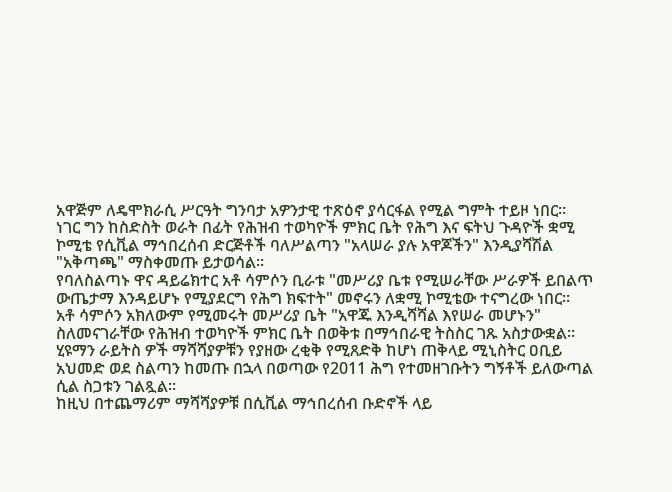አዋጅም ለዴሞክራሲ ሥርዓት ግንባታ አዎንታዊ ተጽዕኖ ያሳርፋል የሚል ግምት ተይዞ ነበር።
ነገር ግን ከስድስት ወራት በፊት የሕዝብ ተወካዮች ምክር ቤት የሕግ እና ፍትህ ጉዳዮች ቋሚ ኮሚቴ የሲቪል ማኅበረሰብ ድርጅቶች ባለሥልጣን "አላሠራ ያሉ አዋጆችን" እንዲያሻሽል "አቅጣጫ" ማስቀመጡ ይታወሳል።
የባለስልጣኑ ዋና ዳይሬክተር አቶ ሳምሶን ቢራቱ "መሥሪያ ቤቱ የሚሠራቸው ሥራዎች ይበልጥ ውጤታማ እንዳይሆኑ የሚያደርግ የሕግ ክፍተት" መኖሩን ለቋሚ ኮሚቴው ተናግረው ነበር።
አቶ ሳምሶን አክለውም የሚመሩት መሥሪያ ቤት "አዋጁ እንዲሻሻል እየሠራ መሆኑን" ስለመናገራቸው የሕዝብ ተወካዮች ምክር ቤት በወቅቱ በማኅበራዊ ትስስር ገጹ አስታውቋል።
ሂዩማን ራይትስ ዎች ማሻሻያዎቹን የያዘው ረቂቅ የሚጸድቅ ከሆነ ጠቅላይ ሚኒስትር ዐቢይ አህመድ ወደ ስልጣን ከመጡ በኋላ በወጣው የ2011 ሕግ የተመዘገቡትን ግኝቶች ይለውጣል ሲል ስጋቱን ገልጿል።
ከዚህ በተጨማሪም ማሻሻያዎቹ በሲቪል ማኅበረሰብ ቡድኖች ላይ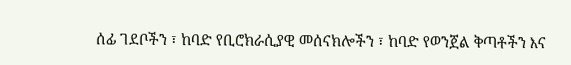ሰፊ ገደቦችን ፣ ከባድ የቢሮክራሲያዊ መሰናክሎችን ፣ ከባድ የወንጀል ቅጣቶችን እና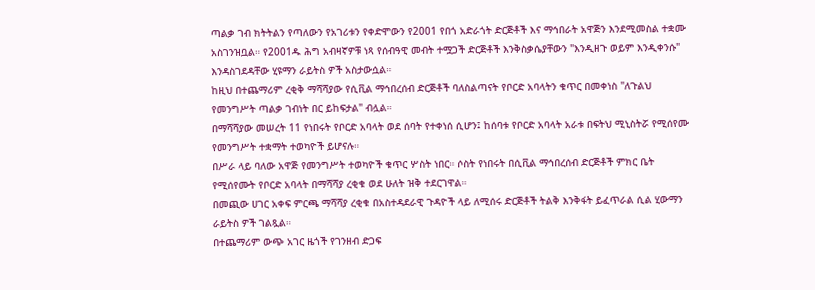ጣልቃ ገብ ክትትልን የጣለውን የአገሪቱን የቀድሞውን የ2001 የበጎ አድራጎት ድርጅቶች እና ማኅበራት አዋጅን እንደሚመስል ተቋሙ አስገንዝቧል። የ2001ዱ ሕግ አብዛኛዎቹ ነጻ የሰብዓዊ መብት ተሟጋች ድርጅቶች እንቅስቃሴያቸውን "እንዲዘጉ ወይም እንዲቀንሱ" እንዳስገደዳቸው ሂዩማን ራይትስ ዎች አስታውሷል።
ከዚህ በተጨማሪም ረቂቅ ማሻሻያው የሲቪል ማኅበረሰብ ድርጅቶች ባለስልጣናት የቦርድ አባላትን ቁጥር በመቀነስ "ለጉልህ የመንግሥት ጣልቃ ገብነት በር ይከፍታል" ብሏል።
በማሻሻያው መሠረት 11 የነበሩት የቦርድ አባላት ወደ ሰባት የተቀነሰ ሲሆን፤ ከሰባቱ የቦርድ አባላት አራቱ በፍትህ ሚኒስትሯ የሚሰየሙ የመንግሥት ተቋማት ተወካዮች ይሆናሉ።
በሥራ ላይ ባለው አዋጅ የመንግሥት ተወካዮች ቁጥር ሦስት ነበር። ሶስት የነበሩት በሲቪል ማኅበረሰብ ድርጅቶች ምክር ቤት የሚሰየሙት የቦርድ አባላት በማሻሻያ ረቂቁ ወደ ሁለት ዝቅ ተደርገዋል።
በመጪው ሀገር አቀፍ ምርጫ ማሻሻያ ረቂቁ በአስተዳደራዊ ጉዳዮች ላይ ለሚሰሩ ድርጅቶች ትልቅ እንቅፋት ይፈጥራል ሲል ሂውማን ራይትስ ዎች ገልጿል።
በተጨማሪም ውጭ አገር ዜጎች የገንዘብ ድጋፍ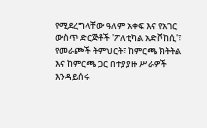የሚደረግላቸው ዓለም አቀፍ እና የአገር ውስጥ ድርጅቶች 'ፖለቲካል አድቮከሲ'፣ የመራጮች ትምህርት፣ ከምርጫ ክትትል እና ከምርጫ ጋር በተያያዙ ሥራዎች እንዳይሰሩ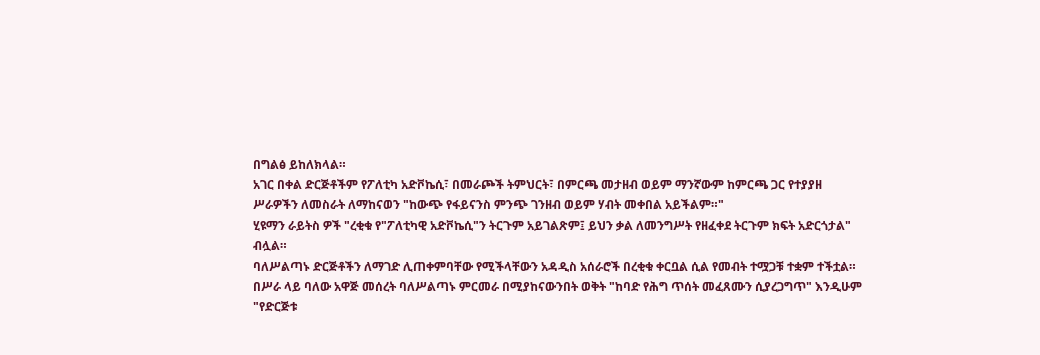በግልፅ ይከለክላል።
አገር በቀል ድርጅቶችም የፖለቲካ አድቮኬሲ፣ በመራጮች ትምህርት፣ በምርጫ መታዘብ ወይም ማንኛውም ከምርጫ ጋር የተያያዘ ሥራዎችን ለመስራት ለማከናወን "ከውጭ የፋይናንስ ምንጭ ገንዘብ ወይም ሃብት መቀበል አይችልም።"
ሂዩማን ራይትስ ዎች "ረቂቁ የ"ፖለቲካዊ አድቮኬሲ"ን ትርጉም አይገልጽም፤ ይህን ቃል ለመንግሥት የዘፈቀደ ትርጉም ክፍት አድርጎታል" ብሏል።
ባለሥልጣኑ ድርጅቶችን ለማገድ ሊጠቀምባቸው የሚችላቸውን አዳዲስ አሰራሮች በረቂቁ ቀርቧል ሲል የመብት ተሟጋቹ ተቋም ተችቷል።
በሥራ ላይ ባለው አዋጅ መሰረት ባለሥልጣኑ ምርመራ በሚያከናውንበት ወቅት "ከባድ የሕግ ጥሰት መፈጸሙን ሲያረጋግጥ" እንዲሁም "የድርጅቱ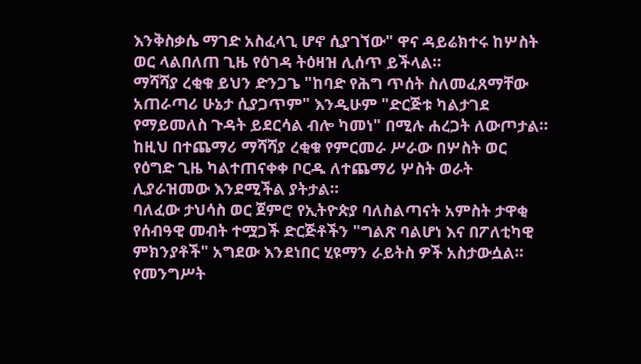እንቅስቃሴ ማገድ አስፈላጊ ሆኖ ሲያገኘው" ዋና ዳይሬክተሩ ከሦስት ወር ላልበለጠ ጊዜ የዕገዳ ትዕዛዝ ሊሰጥ ይችላል።
ማሻሻያ ረቂቁ ይህን ድንጋጌ "ከባድ የሕግ ጥሰት ስለመፈጸማቸው አጠራጣሪ ሁኔታ ሲያጋጥም" እንዲሁም "ድርጅቱ ካልታገደ የማይመለስ ጉዳት ይደርሳል ብሎ ካመነ" በሚሉ ሐረጋት ለውጦታል።
ከዚህ በተጨማሪ ማሻሻያ ረቂቁ የምርመራ ሥራው በሦስት ወር የዕግድ ጊዜ ካልተጠናቀቀ ቦርዱ ለተጨማሪ ሦስት ወራት ሊያራዝመው እንደሚችል ያትታል።
ባለፈው ታህሳስ ወር ጀምሮ የኢትዮጵያ ባለስልጣናት አምስት ታዋቂ የሰብዓዊ መብት ተሟጋች ድርጅቶችን "ግልጽ ባልሆነ እና በፖለቲካዊ ምክንያቶች" አግደው እንደነበር ሂዩማን ራይትስ ዎች አስታውሷል።
የመንግሥት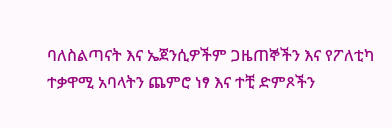ባለስልጣናት እና ኤጀንሲዎችም ጋዜጠኞችን እና የፖለቲካ ተቃዋሚ አባላትን ጨምሮ ነፃ እና ተቺ ድምጾችን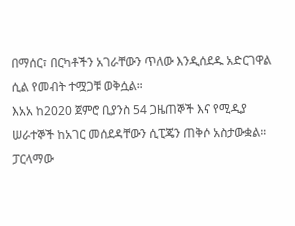በማሰር፣ በርካቶችን አገራቸውን ጥለው እንዲሰደዱ አድርገዋል ሲል የመብት ተሟጋቹ ወቅሷል።
እአአ ከ2020 ጀምሮ ቢያንስ 54 ጋዜጠኞች እና የሚዲያ ሠራተኞች ከአገር መሰደዳቸውን ሲፒጄን ጠቅሶ አስታውቋል።
ፓርላማው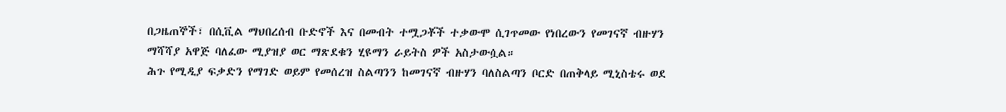በጋዜጠኞች፣ በሲቪል ማህበረሰብ ቡድኖች እና በመብት ተሟጋቾች ተቃውሞ ሲገጥመው የነበረውን የመገናኛ ብዙሃን ማሻሻያ አዋጅ ባለፈው ሚያዝያ ወር ማጽደቁን ሂዩማን ራይትስ ዎች አስታውሷል።
ሕጉ የሚዲያ ፍቃድን የማገድ ወይም የመሰረዝ ስልጣንን ከመገናኛ ብዙሃን ባለስልጣን ቦርድ በጠቅላይ ሚኒስቴሩ ወደ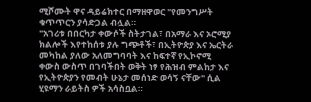ሚሾሙት ዋና ዳይሬክተር በማዘዋወር "የመንግሥት ቁጥጥርን ያሳድጋል ብሏል።
"አገሪቱ በበርካታ ቀውሶች ስትታገል፣ በአማራ እና ኦሮሚያ ክልሎች እየተከሰቱ ያሉ ግጭቶች፣ በኢትዮጵያ እና ኤርትራ መካከል ያለው አለመግባባት እና ከፍተኛ የኢኮኖሚ ቀውስ ውስጥ በገባችበት ወቅት ነፃ የሕዝብ ምልከታ እና የኢትዮጵያን የመብት ሁኔታ መሰነድ ወሳኝ ናቸው" ሲል ሂዩማን ራይትስ ዎች አሳስቧል።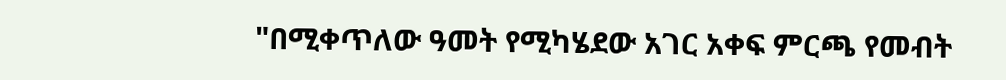"በሚቀጥለው ዓመት የሚካሄደው አገር አቀፍ ምርጫ የመብት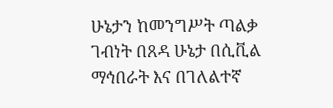ሁኔታን ከመንግሥት ጣልቃ ገብነት በጸዳ ሁኔታ በሲቪል ማኅበራት እና በገለልተኛ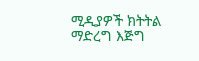ሚዲያዎች ክትትል ማድረግ እጅግ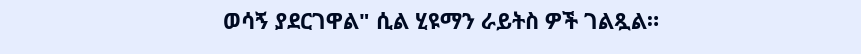ወሳኝ ያደርገዋል" ሲል ሂዩማን ራይትስ ዎች ገልጿል።